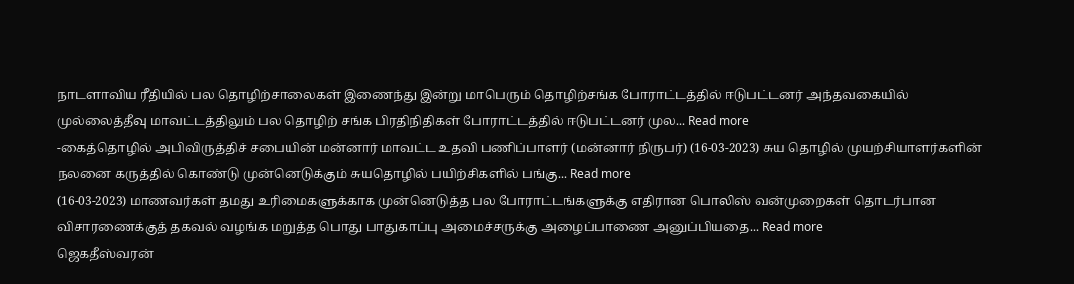நாடளாவிய ரீதியில் பல தொழிற்சாலைகள் இணைந்து இன்று மாபெரும் தொழிற்சங்க போராட்டத்தில் ஈடுபட்டனர் அந்தவகையில் முல்லைத்தீவு மாவட்டத்திலும் பல தொழிற் சங்க பிரதிநிதிகள் போராட்டத்தில் ஈடுபட்டனர் முல... Read more
-கைத்தொழில் அபிவிருத்திச் சபையின் மன்னார் மாவட்ட உதவி பணிப்பாளர் (மன்னார் நிருபர்) (16-03-2023) சுய தொழில் முயற்சியாளர்களின் நலனை கருத்தில் கொண்டு முன்னெடுக்கும் சுயதொழில் பயிற்சிகளில் பங்கு... Read more
(16-03-2023) மாணவர்கள் தமது உரிமைகளுக்காக முன்னெடுத்த பல போராட்டங்களுக்கு எதிரான பொலிஸ் வன்முறைகள் தொடர்பான விசாரணைக்குத் தகவல் வழங்க மறுத்த பொது பாதுகாப்பு அமைச்சருக்கு அழைப்பாணை அனுப்பியதை... Read more
ஜெகதீஸ்வரன்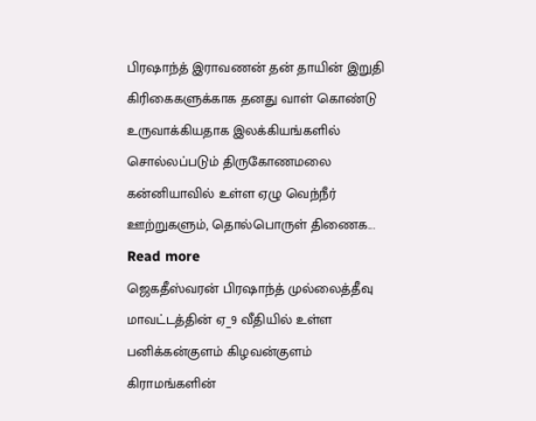பிரஷாந்த் இராவணன் தன் தாயின் இறுதி கிரிகைகளுக்காக தனது வாள் கொண்டு உருவாக்கியதாக இலக்கியங்களில் சொல்லப்படும் திருகோணமலை கன்னியாவில் உள்ள ஏழு வெந்நீர் ஊற்றுகளும், தொல்பொருள் திணைக... Read more
ஜெகதீஸ்வரன் பிரஷாந்த் முல்லைத்தீவு மாவட்டத்தின் ஏ_9 வீதியில் உள்ள பனிக்கன்குளம் கிழவன்குளம் கிராமங்களின்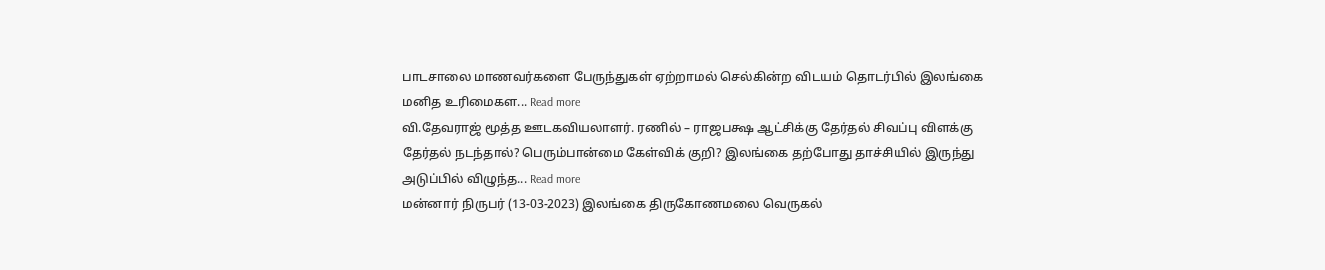பாடசாலை மாணவர்களை பேருந்துகள் ஏற்றாமல் செல்கின்ற விடயம் தொடர்பில் இலங்கை மனித உரிமைகள... Read more
வி.தேவராஜ் மூத்த ஊடகவியலாளர். ரணில் – ராஜபக்ஷ ஆட்சிக்கு தேர்தல் சிவப்பு விளக்கு தேர்தல் நடந்தால்? பெரும்பான்மை கேள்விக் குறி? இலங்கை தற்போது தாச்சியில் இருந்து அடுப்பில் விழுந்த... Read more
மன்னார் நிருபர் (13-03-2023) இலங்கை திருகோணமலை வெருகல்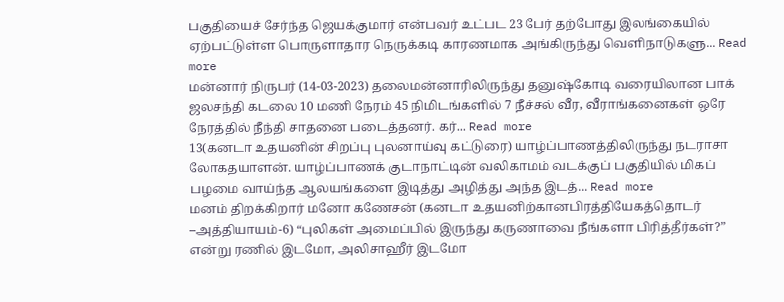பகுதியைச் சேர்ந்த ஜெயக்குமார் என்பவர் உட்பட 23 பேர் தற்போது இலங்கையில் ஏற்பட்டுள்ள பொருளாதார நெருக்கடி காரணமாக அங்கிருந்து வெளிநாடுகளு... Read more
மன்னார் நிருபர் (14-03-2023) தலைமன்னாரிலிருந்து தனுஷ்கோடி வரையிலான பாக் ஜலசந்தி கடலை 10 மணி நேரம் 45 நிமிடங்களில் 7 நீச்சல் வீர, வீராங்கனைகள் ஒரே நேரத்தில் நீந்தி சாதனை படைத்தனர். கர்... Read more
13(கனடா உதயனின் சிறப்பு புலனாய்வு கட்டுரை) யாழ்ப்பாணத்திலிருந்து நடராசா லோகதயாளன். யாழ்ப்பாணக் குடாநாட்டின் வலிகாமம் வடக்குப் பகுதியில் மிகப் பழமை வாய்ந்த ஆலயங்களை இடித்து அழித்து அந்த இடத்... Read more
மனம் திறக்கிறார் மனோ கணேசன் (கனடா உதயனிற்கானபிரத்தியேகத்தொடர் –அத்தியாயம்-6) “புலிகள் அமைப்பில் இருந்து கருணாவை நீங்களா பிரித்தீர்கள்?” என்று ரணில் இடமோ, அலிசாஹீர் இடமோ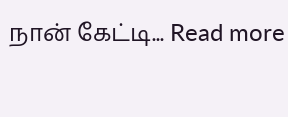நான் கேட்டி... Read more